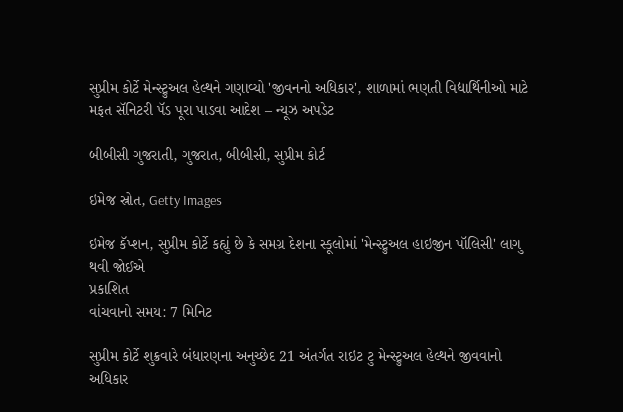સુપ્રીમ કોર્ટે મેન્સ્ટ્રુઅલ હેલ્થને ગણાવ્યો 'જીવનનો અધિકાર', શાળામાં ભણતી વિદ્યાર્થિનીઓ માટે મફત સૅનિટરી પૅડ પૂરા પાડવા આદેશ – ન્યૂઝ અપડેટ

બીબીસી ગુજરાતી, ગુજરાત, બીબીસી, સુપ્રીમ કોર્ટ

ઇમેજ સ્રોત, Getty Images

ઇમેજ કૅપ્શન, સુપ્રીમ કોર્ટે કહ્યું છે કે સમગ્ર દેશના સ્કૂલોમાં 'મેન્સ્ટ્રુઅલ હાઇજીન પૉલિસી' લાગુ થવી જોઈએ
પ્રકાશિત
વાંચવાનો સમય: 7 મિનિટ

સુપ્રીમ કોર્ટે શુક્રવારે બંધારણના અનુચ્છેદ 21 અંતર્ગત રાઇટ ટુ મેન્સ્ટ્રુઅલ હેલ્થને જીવવાનો અધિકાર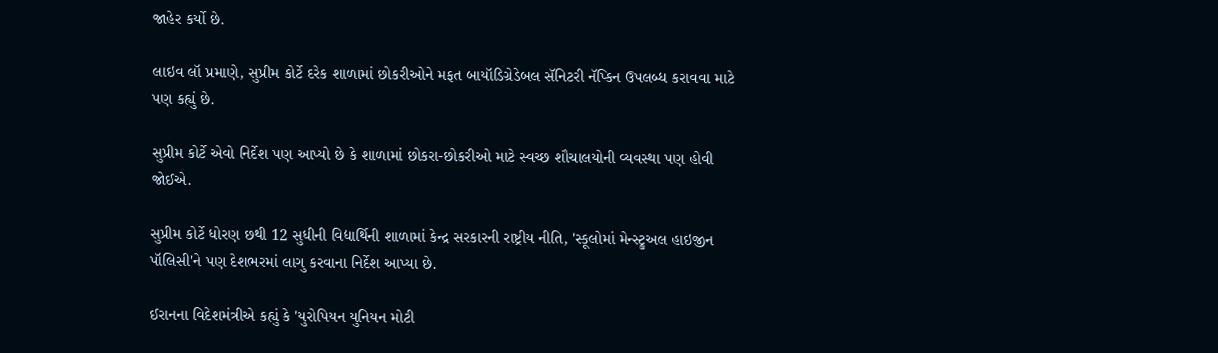જાહેર કર્યો છે.

લાઇવ લૉ પ્રમાણે, સુપ્રીમ કોર્ટે દરેક શાળામાં છોકરીઓને મફત બાયૉડિગ્રેડેબલ સૅનિટરી નૅપ્કિન ઉપલબ્ધ કરાવવા માટે પણ કહ્યું છે.

સુપ્રીમ કોર્ટે એવો નિર્દેશ પણ આપ્યો છે કે શાળામાં છોકરા-છોકરીઓ માટે સ્વચ્છ શૌચાલયોની વ્યવસ્થા પણ હોવી જોઈએ.

સુપ્રીમ કોર્ટે ધોરણ છથી 12 સુધીની વિદ્યાર્થિની શાળામાં કેન્દ્ર સરકારની રાષ્ટ્રીય નીતિ, 'સ્કૂલોમાં મેન્સ્ટ્રુઅલ હાઇજીન પૉલિસી'ને પણ દેશભરમાં લાગુ કરવાના નિર્દેશ આપ્યા છે.

ઈરાનના વિદેશમંત્રીએ કહ્યું કે 'યુરોપિયન યુનિયન મોટી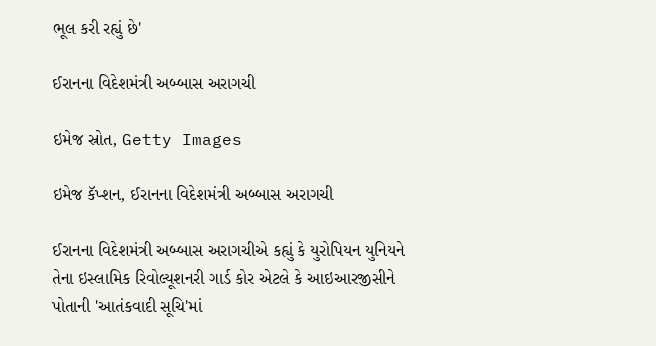ભૂલ કરી રહ્યું છે'

ઈરાનના વિદેશમંત્રી અબ્બાસ અરાગચી

ઇમેજ સ્રોત, Getty Images

ઇમેજ કૅપ્શન, ઈરાનના વિદેશમંત્રી અબ્બાસ અરાગચી

ઈરાનના વિદેશમંત્રી અબ્બાસ અરાગચીએ કહ્યું કે યુરોપિયન યુનિયને તેના ઇસ્લામિક રિવોલ્યૂશનરી ગાર્ડ કોર એટલે કે આઇઆરજીસીને પોતાની 'આતંકવાદી સૂચિ'માં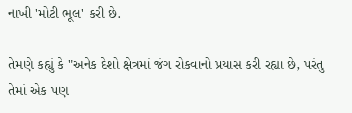નાખી 'મોટી ભૂલ' કરી છે.

તેમણે કહ્યું કે "અનેક દેશો ક્ષેત્રમાં જંગ રોકવાનો પ્રયાસ કરી રહ્યા છે, પરંતુ તેમાં એક પણ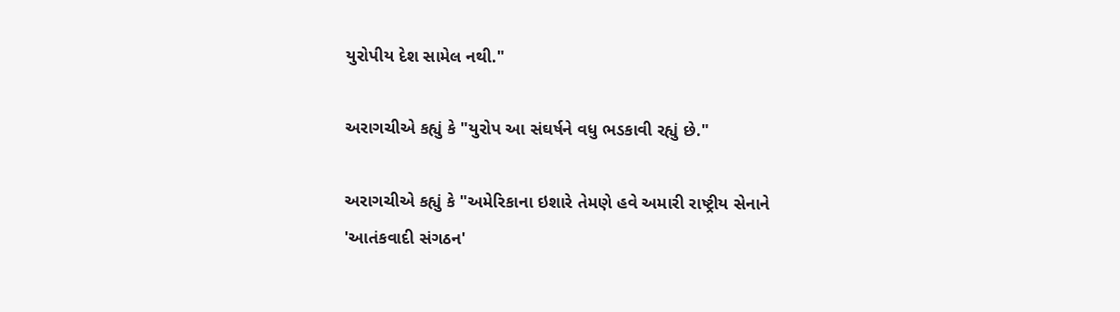યુરોપીય દેશ સામેલ નથી."

અરાગચીએ કહ્યું કે "યુરોપ આ સંઘર્ષને વધુ ભડકાવી રહ્યું છે."

અરાગચીએ કહ્યું કે "અમેરિકાના ઇશારે તેમણે હવે અમારી રાષ્ટ્રીય સેનાને 'આતંકવાદી સંગઠન'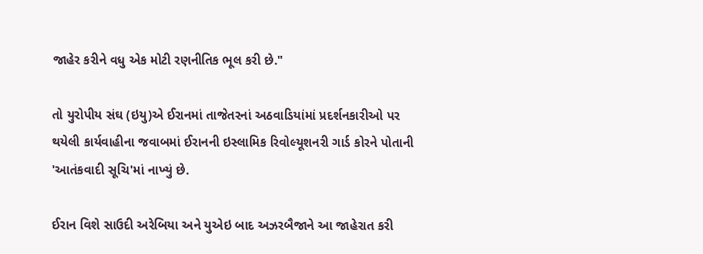જાહેર કરીને વધુ એક મોટી રણનીતિક ભૂલ કરી છે."

તો યુરોપીય સંઘ (ઇયુ)એ ઈરાનમાં તાજેતરનાં અઠવાડિયાંમાં પ્રદર્શનકારીઓ પર થયેલી કાર્યવાહીના જવાબમાં ઈરાનની ઇસ્લામિક રિવોલ્યૂશનરી ગાર્ડ કોરને પોતાની 'આતંકવાદી સૂચિ'માં નાખ્યું છે.

ઈરાન વિશે સાઉદી અરેબિયા અને યુએઇ બાદ અઝરબૈજાને આ જાહેરાત કરી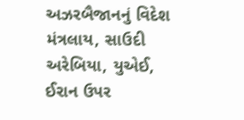અઝરબૈજાનનું વિદેશ મંત્રલાય, સાઉદી અરેબિયા, યુએઈ, ઈરાન ઉપર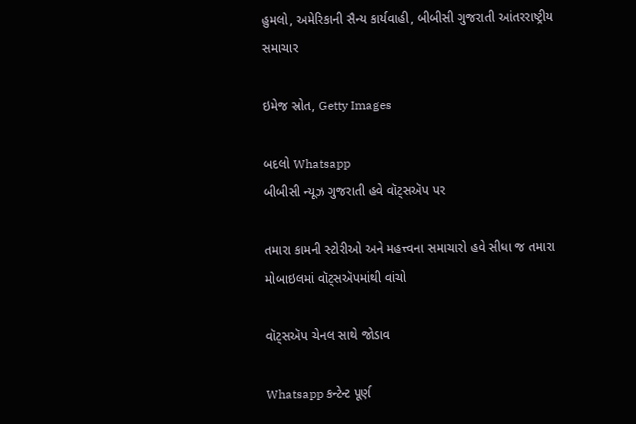હુમલો, અમેરિકાની સૈન્ય કાર્યવાહી, બીબીસી ગુજરાતી આંતરરાષ્ટ્રીય સમાચાર

ઇમેજ સ્રોત, Getty Images

બદલો Whatsapp
બીબીસી ન્યૂઝ ગુજરાતી હવે વૉટ્સઍપ પર

તમારા કામની સ્ટોરીઓ અને મહત્ત્વના સમાચારો હવે સીધા જ તમારા મોબાઇલમાં વૉટ્સઍપમાંથી વાંચો

વૉટ્સઍપ ચેનલ સાથે જોડાવ

Whatsapp કન્ટેન્ટ પૂર્ણ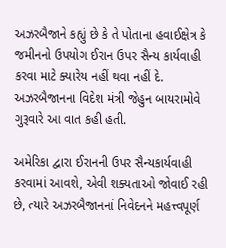અઝરબૈજાને કહ્યું છે કે તે પોતાના હવાઈક્ષેત્ર કે જમીનનો ઉપયોગ ઈરાન ઉપર સૈન્ય કાર્યવાહી કરવા માટે ક્યારેય નહીં થવા નહીં દે. અઝરબૈજાનના વિદેશ મંત્રી જેહુન બાયરામોવે ગુરૂવારે આ વાત કહી હતી.

અમેરિકા દ્વારા ઈરાનની ઉપર સૈન્યકાર્યવાહી કરવામાં આવશે, એવી શક્યતાઓ જોવાઈ રહી છે, ત્યારે અઝરબૈજાનનાં નિવેદનને મહત્ત્વપૂર્ણ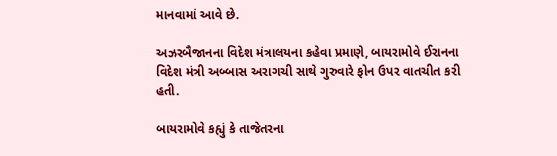માનવામાં આવે છે.

અઝરબૈજાનના વિદેશ મંત્રાલયના કહેવા પ્રમાણે, બાયરામોવે ઈરાનના વિદેશ મંત્રી અબ્બાસ અરાગચી સાથે ગુરુવારે ફોન ઉપર વાતચીત કરી હતી.

બાયરામોવે કહ્યું કે તાજેતરના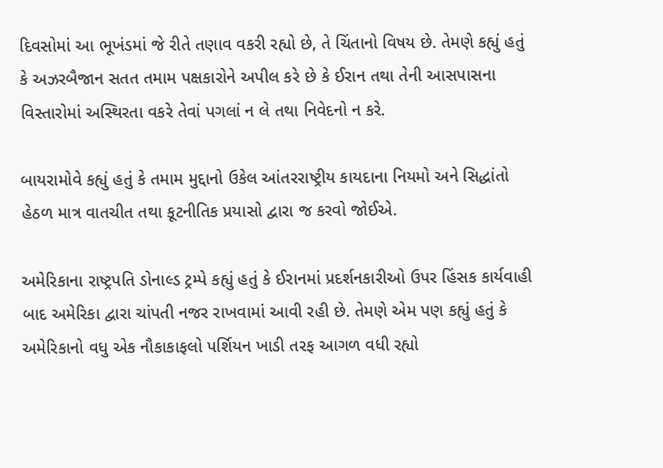દિવસોમાં આ ભૂખંડમાં જે રીતે તણાવ વકરી રહ્યો છે, તે ચિંતાનો વિષય છે. તેમણે કહ્યું હતું કે અઝરબૈજાન સતત તમામ પક્ષકારોને અપીલ કરે છે કે ઈરાન તથા તેની આસપાસના વિસ્તારોમાં અસ્થિરતા વકરે તેવાં પગલાં ન લે તથા નિવેદનો ન કરે.

બાયરામોવે કહ્યું હતું કે તમામ મુદ્દાનો ઉકેલ આંતરરાષ્ટ્રીય કાયદાના નિયમો અને સિદ્ધાંતો હેઠળ માત્ર વાતચીત તથા કૂટનીતિક પ્રયાસો દ્વારા જ કરવો જોઈએ.

અમેરિકાના રાષ્ટ્રપતિ ડોનાલ્ડ ટ્રમ્પે કહ્યું હતું કે ઈરાનમાં પ્રદર્શનકારીઓ ઉપર હિંસક કાર્યવાહી બાદ અમેરિકા દ્વારા ચાંપતી નજર રાખવામાં આવી રહી છે. તેમણે એમ પણ કહ્યું હતું કે અમેરિકાનો વધુ એક નૌકાકાફલો પર્શિયન ખાડી તરફ આગળ વધી રહ્યો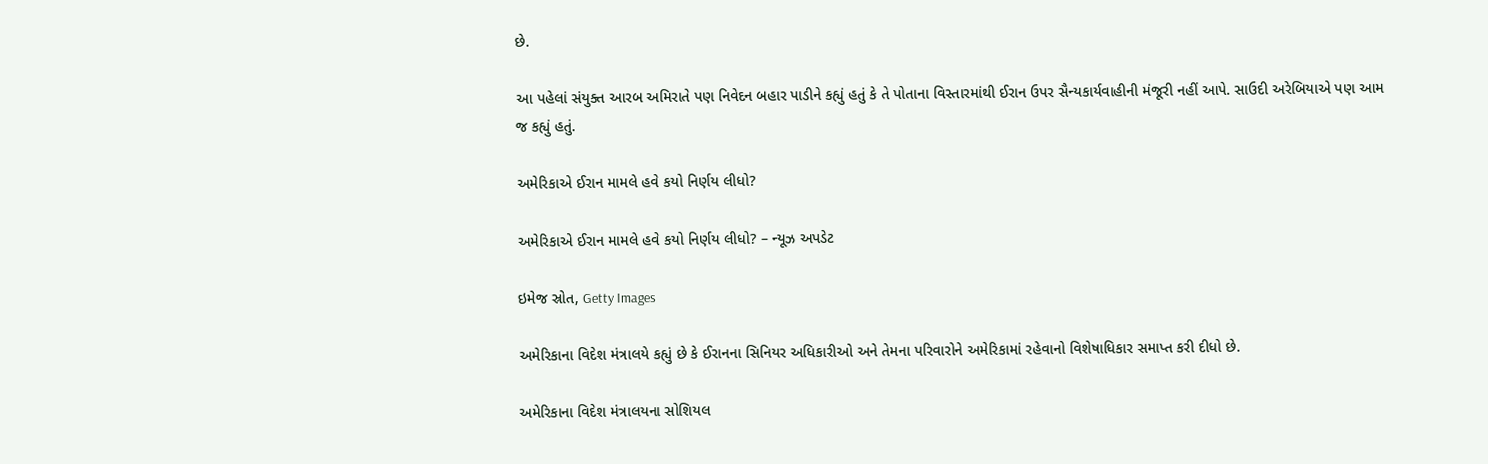છે.

આ પહેલાં સંયુક્ત આરબ અમિરાતે પણ નિવેદન બહાર પાડીને કહ્યું હતું કે તે પોતાના વિસ્તારમાંથી ઈરાન ઉપર સૈન્યકાર્યવાહીની મંજૂરી નહીં આપે. સાઉદી અરેબિયાએ પણ આમ જ કહ્યું હતું.

અમેરિકાએ ઈરાન મામલે હવે કયો નિર્ણય લીધો?

અમેરિકાએ ઈરાન મામલે હવે કયો નિર્ણય લીધો? – ન્યૂઝ અપડેટ

ઇમેજ સ્રોત, Getty Images

અમેરિકાના વિદેશ મંત્રાલયે કહ્યું છે કે ઈરાનના સિનિયર અધિકારીઓ અને તેમના પરિવારોને અમેરિકામાં રહેવાનો વિશેષાધિકાર સમાપ્ત કરી દીધો છે.

અમેરિકાના વિદેશ મંત્રાલયના સોશિયલ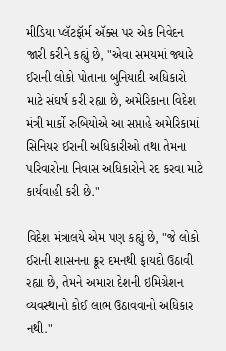મીડિયા પ્લૅટફૉર્મ ઍક્સ પર એક નિવેદન જારી કરીને કહ્યું છે, "એવા સમયમાં જ્યારે ઈરાની લોકો પોતાના બુનિયાદી અધિકારો માટે સંઘર્ષ કરી રહ્યા છે, અમેરિકાના વિદેશ મંત્રી માર્કો રુબિયોએ આ સપ્તાહે અમેરિકામાં સિનિયર ઈરાની અધિકારીઓ તથા તેમના પરિવારોના નિવાસ અધિકારોને રદ કરવા માટે કાર્યવાહી કરી છે."

વિદેશ મંત્રાલયે એમ પણ કહ્યું છે, "જે લોકો ઈરાની શાસનના ક્રૂર દમનથી ફાયદો ઉઠાવી રહ્યા છે, તેમને અમારા દેશની ઇમિગ્રેશન વ્યવસ્થાનો કોઈ લાભ ઉઠાવવાનો અધિકાર નથી."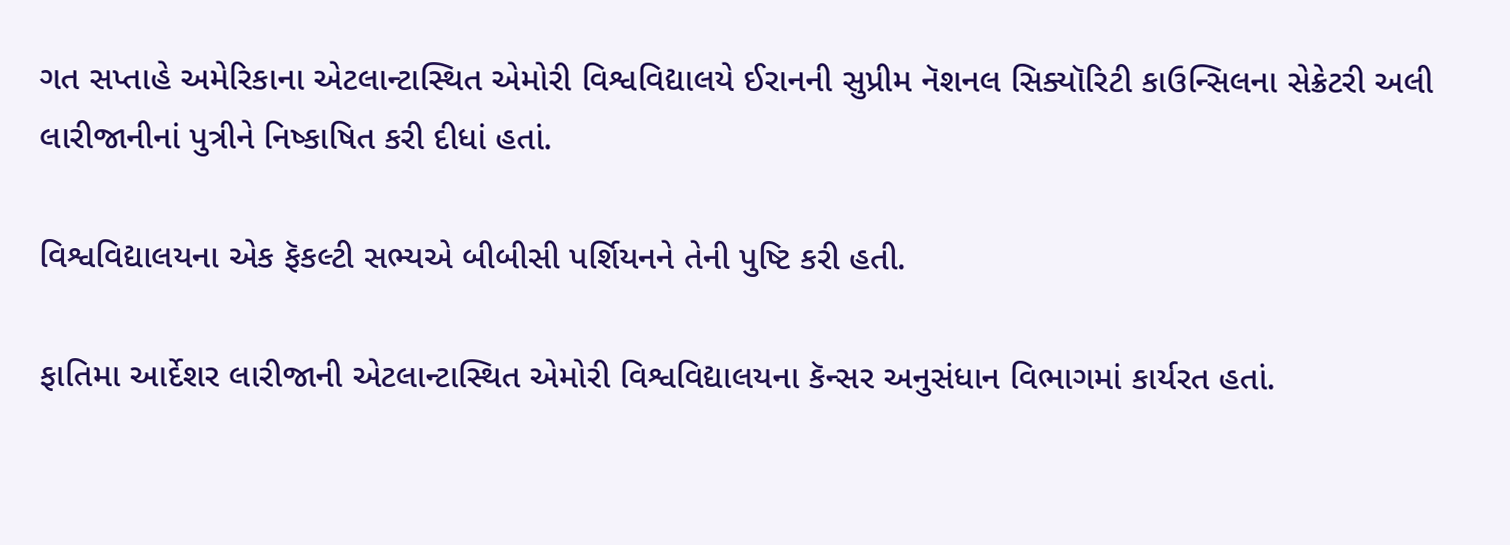ગત સપ્તાહે અમેરિકાના એટલાન્ટાસ્થિત એમોરી વિશ્વવિદ્યાલયે ઈરાનની સુપ્રીમ નૅશનલ સિક્યૉરિટી કાઉન્સિલના સેક્રેટરી અલી લારીજાનીનાં પુત્રીને નિષ્કાષિત કરી દીધાં હતાં.

વિશ્વવિદ્યાલયના એક ફૅકલ્ટી સભ્યએ બીબીસી પર્શિયનને તેની પુષ્ટિ કરી હતી.

ફાતિમા આર્દેશર લારીજાની એટલાન્ટાસ્થિત એમોરી વિશ્વવિદ્યાલયના કૅન્સર અનુસંધાન વિભાગમાં કાર્યરત હતાં.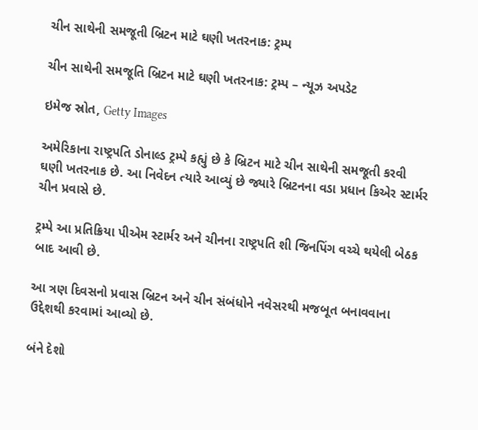ચીન સાથેની સમજૂતી બ્રિટન માટે ઘણી ખતરનાક: ટ્રમ્પ

ચીન સાથેની સમજૂતિ બ્રિટન માટે ઘણી ખતરનાક: ટ્રમ્પ – ન્યૂઝ અપડેટ

ઇમેજ સ્રોત, Getty Images

અમેરિકાના રાષ્ટ્રપતિ ડોનાલ્ડ ટ્રમ્પે કહ્યું છે કે બ્રિટન માટે ચીન સાથેની સમજૂતી કરવી ઘણી ખતરનાક છે. આ નિવેદન ત્યારે આવ્યું છે જ્યારે બ્રિટનના વડા પ્રધાન કિએર સ્ટાર્મર ચીન પ્રવાસે છે.

ટ્રમ્પે આ પ્રતિક્રિયા પીએમ સ્ટાર્મર અને ચીનના રાષ્ટ્રપતિ શી જિનપિંગ વચ્ચે થયેલી બેઠક બાદ આવી છે.

આ ત્રણ દિવસનો પ્રવાસ બ્રિટન અને ચીન સંબંધોને નવેસરથી મજબૂત બનાવવાના ઉદ્દેશથી કરવામાં આવ્યો છે.

બંને દેશો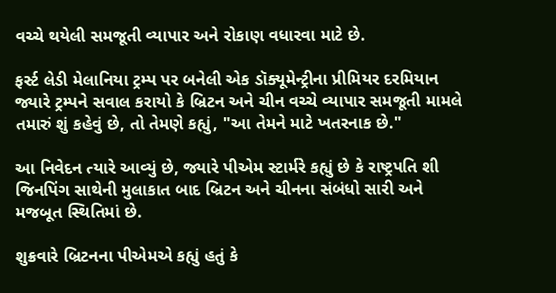વચ્ચે થયેલી સમજૂતી વ્યાપાર અને રોકાણ વધારવા માટે છે.

ફર્સ્ટ લેડી મેલાનિયા ટ્રમ્પ પર બનેલી એક ડૉક્યૂમેન્ટ્રીના પ્રીમિયર દરમિયાન જ્યારે ટ્રમ્પને સવાલ કરાયો કે બ્રિટન અને ચીન વચ્ચે વ્યાપાર સમજૂતી મામલે તમારું શું કહેવું છે, તો તેમણે કહ્યું, "આ તેમને માટે ખતરનાક છે."

આ નિવેદન ત્યારે આવ્યું છે, જ્યારે પીએમ સ્ટાર્મરે કહ્યું છે કે રાષ્ટ્રપતિ શી જિનપિંગ સાથેની મુલાકાત બાદ બ્રિટન અને ચીનના સંબંધો સારી અને મજબૂત સ્થિતિમાં છે.

શુક્રવારે બ્રિટનના પીએમએ કહ્યું હતું કે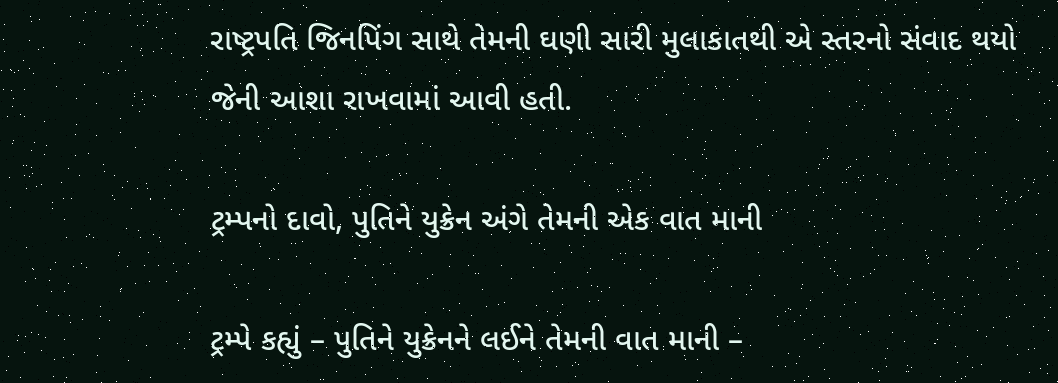રાષ્ટ્રપતિ જિનપિંગ સાથે તેમની ઘણી સારી મુલાકાતથી એ સ્તરનો સંવાદ થયો જેની આશા રાખવામાં આવી હતી.

ટ્રમ્પનો દાવો, પુતિને યુક્રેન અંગે તેમની એક વાત માની

ટ્રમ્પે કહ્યું – પુતિને યુક્રેનને લઈને તેમની વાત માની –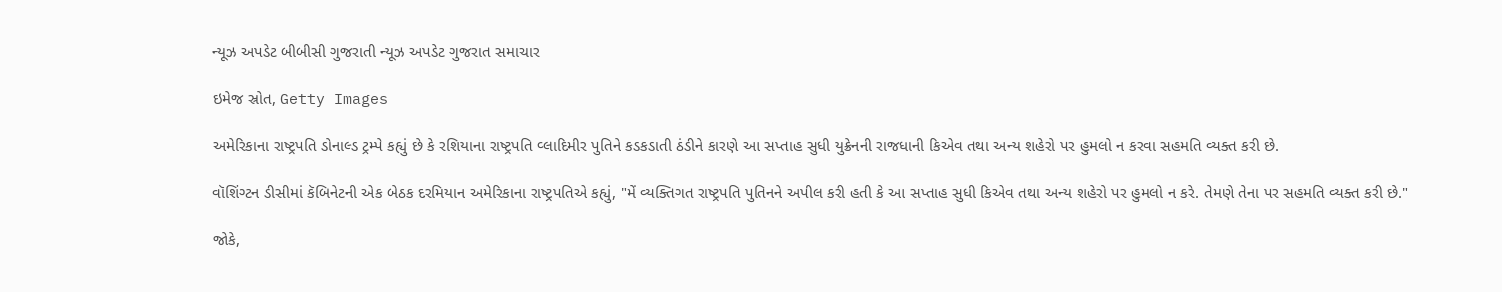ન્યૂઝ અપડેટ બીબીસી ગુજરાતી ન્યૂઝ અપડેટ ગુજરાત સમાચાર

ઇમેજ સ્રોત, Getty Images

અમેરિકાના રાષ્ટ્રપતિ ડોનાલ્ડ ટ્રમ્પે કહ્યું છે કે રશિયાના રાષ્ટ્રપતિ વ્લાદિમીર પુતિને કડકડાતી ઠંડીને કારણે આ સપ્તાહ સુધી યુક્રેનની રાજધાની કિએવ તથા અન્ય શહેરો પર હુમલો ન કરવા સહમતિ વ્યક્ત કરી છે.

વૉશિંગ્ટન ડીસીમાં કૅબિનેટની એક બેઠક દરમિયાન અમેરિકાના રાષ્ટ્રપતિએ કહ્યું, "મેં વ્યક્તિગત રાષ્ટ્રપતિ પુતિનને અપીલ કરી હતી કે આ સપ્તાહ સુધી કિએવ તથા અન્ય શહેરો પર હુમલો ન કરે. તેમણે તેના પર સહમતિ વ્યક્ત કરી છે."

જોકે,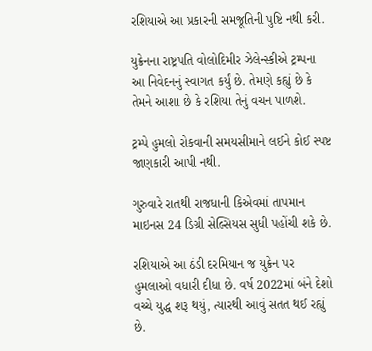રશિયાએ આ પ્રકારની સમજૂતિની પુષ્ટિ નથી કરી.

યુક્રેનના રાષ્ટ્રપતિ વોલોદિમીર ઝેલેન્સ્કીએ ટ્રમ્પના આ નિવેદનનું સ્વાગત કર્યું છે. તેમણે કહ્યું છે કે તેમને આશા છે કે રશિયા તેનું વચન પાળશે.

ટ્રમ્પે હુમલો રોકવાની સમયસીમાને લઈને કોઈ સ્પષ્ટ જાણકારી આપી નથી.

ગુરુવારે રાતથી રાજધાની કિએવમાં તાપમાન માઇનસ 24 ડિગ્રી સેલ્સિયસ સુધી પહોંચી શકે છે.

રશિયાએ આ ઠંડી દરમિયાન જ યુક્રેન પર હુમલાઓ વધારી દીધા છે. વર્ષ 2022માં બંને દેશો વચ્ચે યુદ્ધ શરૂ થયું, ત્યારથી આવું સતત થઈ રહ્યું છે.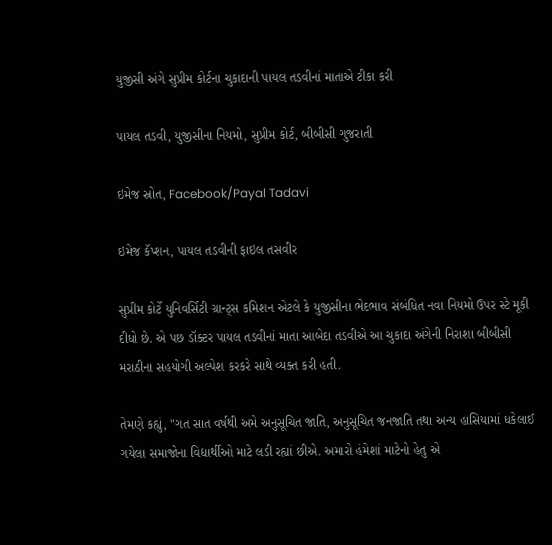યુજીસી અંગે સુપ્રીમ કોર્ટના ચુકાદાની પાયલ તડવીનાં માતાએ ટીકા કરી

પાયલ તડવી, યુજીસીના નિયમો, સુપ્રીમ કોર્ટ, બીબીસી ગુજરાતી

ઇમેજ સ્રોત, Facebook/Payal Tadavi

ઇમેજ કૅપ્શન, પાયલ તડવીની ફાઇલ તસવીર

સુપ્રીમ કોર્ટે યુનિવર્સિટી ગ્રાન્ટ્સ કમિશન એટલે કે યુજીસીના ભેદભાવ સંબંધિત નવા નિયમો ઉપર સ્ટે મૂકી દીધો છે. એ પછ ડૉક્ટર પાયલ તડવીનાં માતા આબેદા તડવીએ આ ચુકાદા અંગેની નિરાશા બીબીસી મરાઠીના સહયોગી અલ્પેશ કરકરે સાથે વ્યક્ત કરી હતી.

તેમણે કહ્યું, "ગત સાત વર્ષથી અમે અનુસૂચિત જાતિ, અનુસૂચિત જનજાતિ તથા અન્ય હાસિયામાં ધકેલાઈ ગયેલા સમાજોના વિદ્યાર્થીઓ માટે લડી રહ્યાં છીએ. અમારો હંમેશાં માટેનો હેતુ એ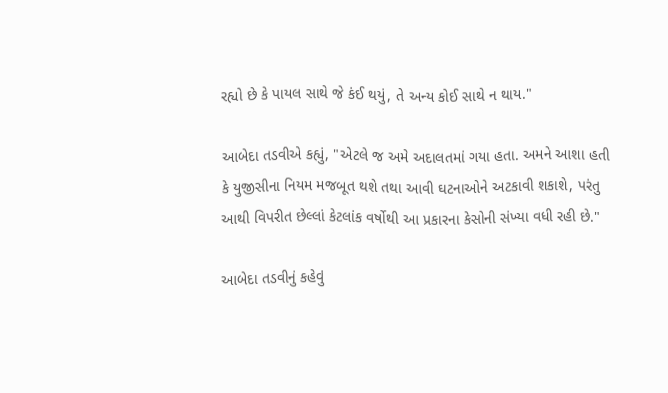રહ્યો છે કે પાયલ સાથે જે કંઈ થયું, તે અન્ય કોઈ સાથે ન થાય."

આબેદા તડવીએ કહ્યું, "એટલે જ અમે અદાલતમાં ગયા હતા. અમને આશા હતી કે યુજીસીના નિયમ મજબૂત થશે તથા આવી ઘટનાઓને અટકાવી શકાશે, પરંતુ આથી વિપરીત છેલ્લાં કેટલાંક વર્ષોથી આ પ્રકારના કેસોની સંખ્યા વધી રહી છે."

આબેદા તડવીનું કહેવું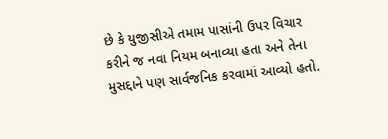છે કે યુજીસીએ તમામ પાસાંની ઉપર વિચાર કરીને જ નવા નિયમ બનાવ્યા હતા અને તેના મુસદ્દાને પણ સાર્વજનિક કરવામાં આવ્યો હતો.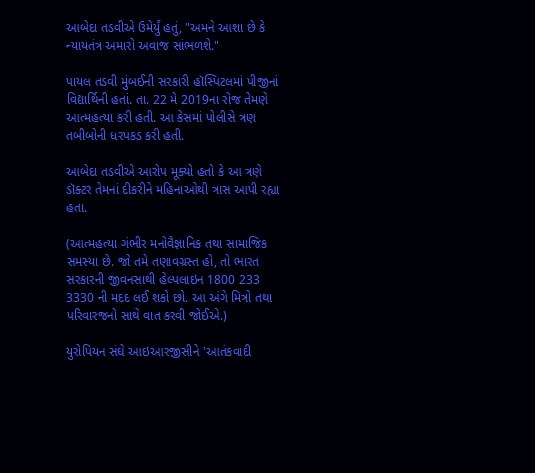આબેદા તડવીએ ઉમેર્યું હતું, "અમને આશા છે કે ન્યાયતંત્ર અમારો અવાજ સાંભળશે."

પાયલ તડવી મુંબઈની સરકારી હૉસ્પિટલમાં પીજીનાં વિદ્યાર્થિની હતાં. તા. 22 મે 2019ના રોજ તેમણે આત્મહત્યા કરી હતી. આ કેસમાં પોલીસે ત્રણ તબીબોની ધરપકડ કરી હતી.

આબેદા તડવીએ આરોપ મૂક્યો હતો કે આ ત્રણે ડૉક્ટર તેમનાં દીકરીને મહિનાઓથી ત્રાસ આપી રહ્યા હતા.

(આત્મહત્યા ગંભીર મનોવૈજ્ઞાનિક તથા સામાજિક સમસ્યા છે. જો તમે તણાવગ્રસ્ત હો, તો ભારત સરકારની જીવનસાથી હેલ્પલાઇન 1800 233 3330 ની મદદ લઈ શકો છો. આ અંગે મિત્રો તથા પરિવારજનો સાથે વાત કરવી જોઈએ.)

યુરોપિયન સંઘે આઇઆરજીસીને 'આતંકવાદી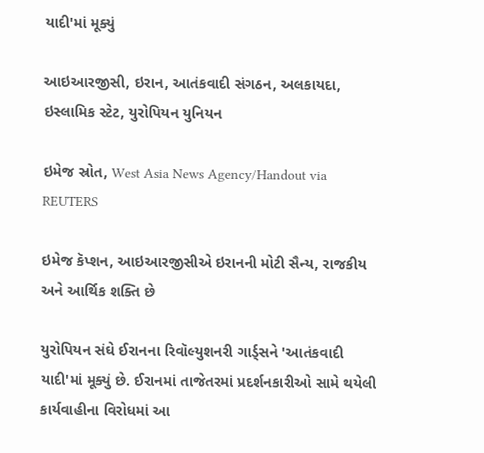યાદી'માં મૂક્યું

આઇઆરજીસી, ઇરાન, આતંકવાદી સંગઠન, અલકાયદા, ઇસ્લામિક સ્ટેટ, યુરોપિયન યુનિયન

ઇમેજ સ્રોત, West Asia News Agency/Handout via REUTERS

ઇમેજ કૅપ્શન, આઇઆરજીસીએ ઇરાનની મોટી સૈન્ય, રાજકીય અને આર્થિક શક્તિ છે

યુરોપિયન સંઘે ઈરાનના રિવૉલ્યુશનરી ગાર્ડ્સને 'આતંકવાદી યાદી'માં મૂક્યું છે. ઈરાનમાં તાજેતરમાં પ્રદર્શનકારીઓ સામે થયેલી કાર્યવાહીના વિરોધમાં આ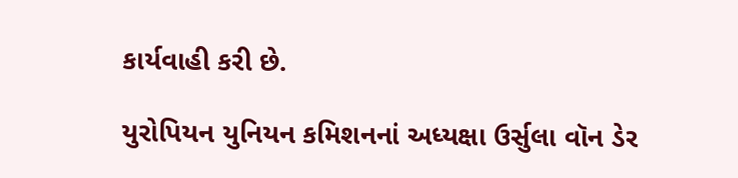કાર્યવાહી કરી છે.

યુરોપિયન યુનિયન કમિશનનાં અધ્યક્ષા ઉર્સુલા વૉન ડેર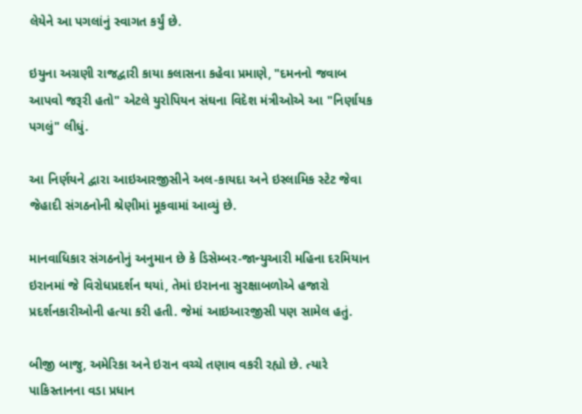લેયેને આ પગલાંનું સ્વાગત કર્યું છે.

ઇયુના અગ્રણી રાજદ્વારી કાયા કલાસના કહેવા પ્રમાણે, "દમનનો જવાબ આપવો જરૂરી હતો" એટલે યુરોપિયન સંઘના વિદેશ મંત્રીઓએ આ "નિર્ણાયક પગલું" લીધું.

આ નિર્ણયને દ્વારા આઇઆરજીસીને અલ-કાયદા અને ઇસ્લામિક સ્ટેટ જેવા જેહાદી સંગઠનોની શ્રેણીમાં મૂકવામાં આવ્યું છે.

માનવાધિકાર સંગઠનોનું અનુમાન છે કે ડિસેમ્બર-જાન્યુઆરી મહિના દરમિયાન ઇરાનમાં જે વિરોધપ્રદર્શન થયાં, તેમાં ઇરાનના સુરક્ષાબળોએ હજારો પ્રદર્શનકારીઓની હત્યા કરી હતી. જેમાં આઇઆરજીસી પણ સામેલ હતું.

બીજી બાજુ, અમેરિકા અને ઇરાન વચ્ચે તણાવ વકરી રહ્યો છે. ત્યારે પાકિસ્તાનના વડા પ્રધાન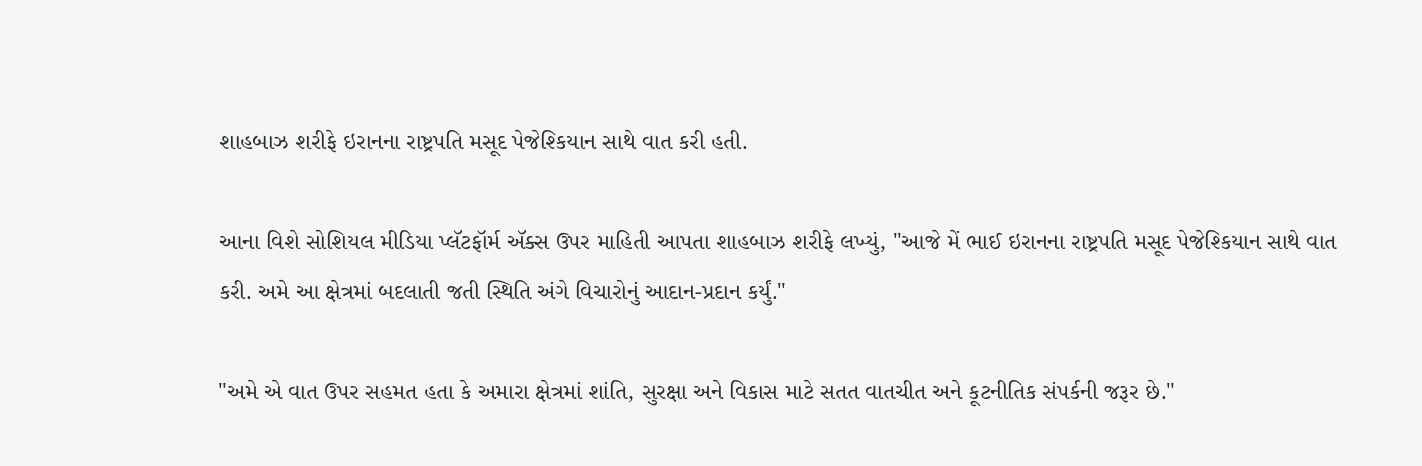શાહબાઝ શરીફે ઇરાનના રાષ્ટ્રપતિ મસૂદ પેજેશ્કિયાન સાથે વાત કરી હતી.

આના વિશે સોશિયલ મીડિયા પ્લૅટફૉર્મ ઍક્સ ઉપર માહિતી આપતા શાહબાઝ શરીફે લખ્યું, "આજે મેં ભાઈ ઇરાનના રાષ્ટ્રપતિ મસૂદ પેજેશ્કિયાન સાથે વાત કરી. અમે આ ક્ષેત્રમાં બદલાતી જતી સ્થિતિ અંગે વિચારોનું આદાન-પ્રદાન કર્યું."

"અમે એ વાત ઉપર સહમત હતા કે અમારા ક્ષેત્રમાં શાંતિ, સુરક્ષા અને વિકાસ માટે સતત વાતચીત અને કૂટનીતિક સંપર્કની જરૂર છે."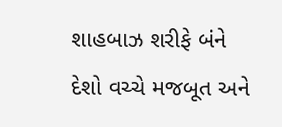શાહબાઝ શરીફે બંને દેશો વચ્ચે મજબૂત અને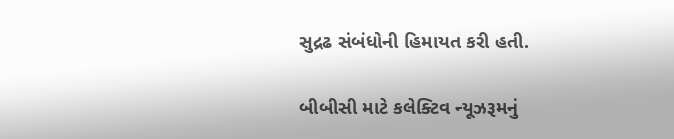સુદ્રઢ સંબંધોની હિમાયત કરી હતી.

બીબીસી માટે કલેક્ટિવ ન્યૂઝરૂમનું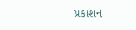પ્રકાશન